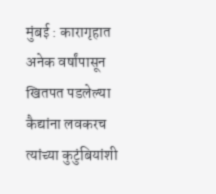मुंबई : कारागृहात अनेक वर्षांपासून खितपत पडलेल्या कैद्यांना लवकरच त्यांच्या कुटुंबियांशी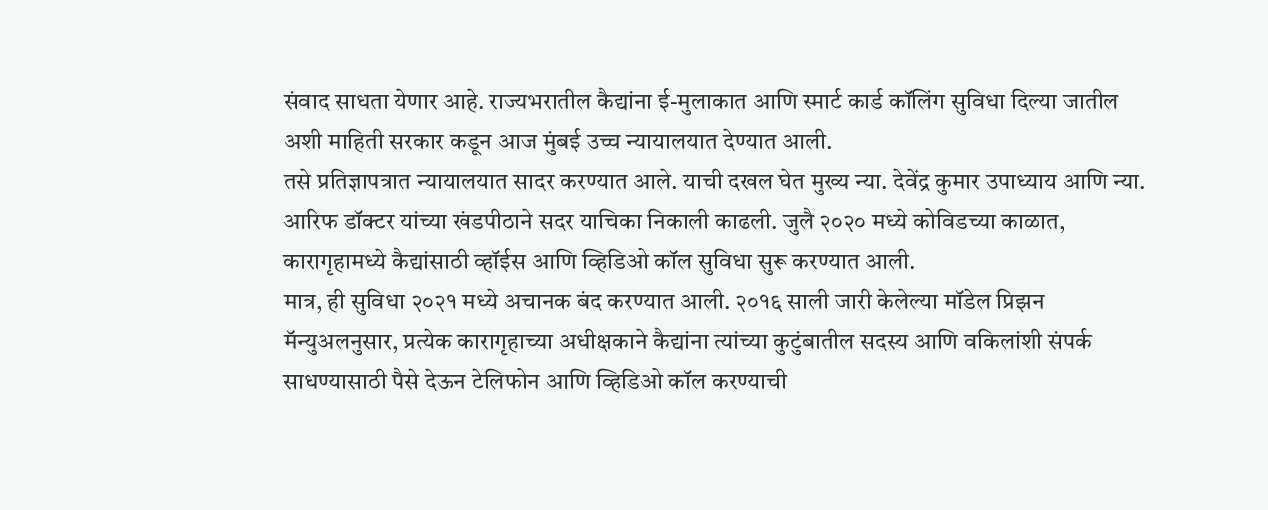संवाद साधता येणार आहे. राज्यभरातील कैद्यांना ई-मुलाकात आणि स्मार्ट कार्ड कॉलिंग सुविधा दिल्या जातील अशी माहिती सरकार कडून आज मुंबई उच्च न्यायालयात देण्यात आली.
तसे प्रतिज्ञापत्रात न्यायालयात सादर करण्यात आले. याची दखल घेत मुख्य न्या. देवेंद्र कुमार उपाध्याय आणि न्या. आरिफ डॉक्टर यांच्या खंडपीठाने सदर याचिका निकाली काढली. जुलै २०२० मध्ये कोविडच्या काळात, कारागृहामध्ये कैद्यांसाठी व्हॉईस आणि व्हिडिओ कॉल सुविधा सुरू करण्यात आली.
मात्र, ही सुविधा २०२१ मध्ये अचानक बंद करण्यात आली. २०१६ साली जारी केलेल्या मॉडेल प्रिझन मॅन्युअलनुसार, प्रत्येक कारागृहाच्या अधीक्षकाने कैद्यांना त्यांच्या कुटुंबातील सदस्य आणि वकिलांशी संपर्क साधण्यासाठी पैसे देऊन टेलिफोन आणि व्हिडिओ कॉल करण्याची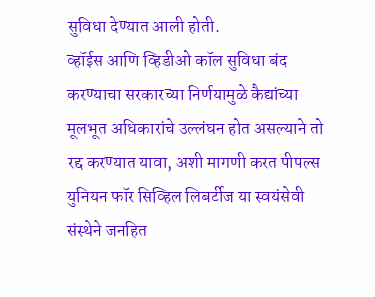सुविधा देण्यात आली होती.
व्हॉईस आणि व्हिडीओ कॉल सुविधा बंद करण्याचा सरकारच्या निर्णयामुळे कैद्यांच्या मूलभूत अधिकारांचे उल्लंघन होत असल्याने तो रद्द करण्यात यावा, अशी मागणी करत पीपल्स युनियन फॉर सिव्हिल लिबर्टीज या स्वयंसेवी संस्थेने जनहित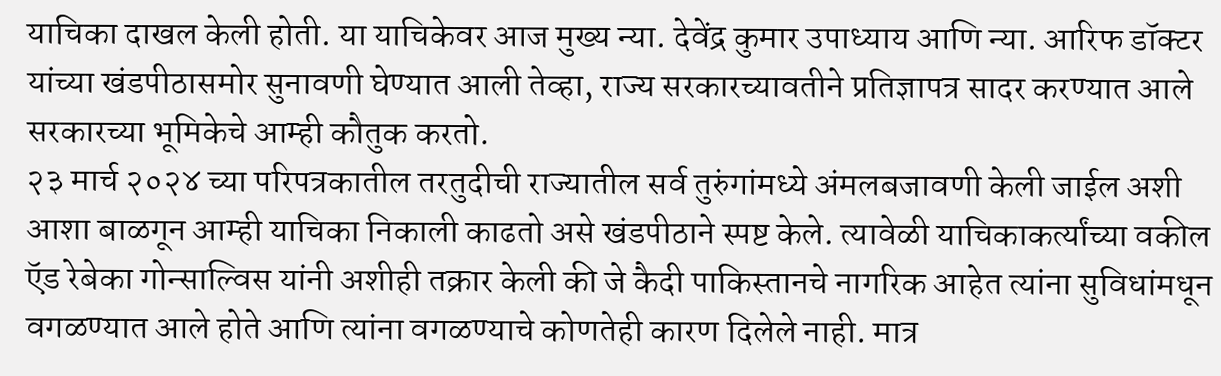याचिका दाखल केली होती. या याचिकेवर आज मुख्य न्या. देवेंद्र कुमार उपाध्याय आणि न्या. आरिफ डॉक्टर यांच्या खंडपीठासमोर सुनावणी घेण्यात आली तेव्हा, राज्य सरकारच्यावतीने प्रतिज्ञापत्र सादर करण्यात आले सरकारच्या भूमिकेचे आम्ही कौतुक करतो.
२३ मार्च २०२४ च्या परिपत्रकातील तरतुदीची राज्यातील सर्व तुरुंगांमध्ये अंमलबजावणी केली जाईल अशी आशा बाळगून आम्ही याचिका निकाली काढतो असे खंडपीठाने स्पष्ट केले. त्यावेळी याचिकाकर्त्यांच्या वकील ऍड रेबेका गोन्साल्विस यांनी अशीही तक्रार केली की जे कैदी पाकिस्तानचे नागरिक आहेत त्यांना सुविधांमधून वगळण्यात आले होते आणि त्यांना वगळण्याचे कोणतेही कारण दिलेले नाही. मात्र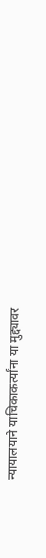न्यायालयाने याचिकाकर्त्यांना या मुद्द्यावर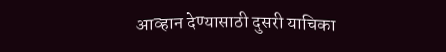आव्हान देण्यासाठी दुसरी याचिका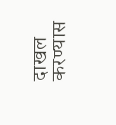दाखल करण्यास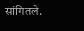सांगितले.